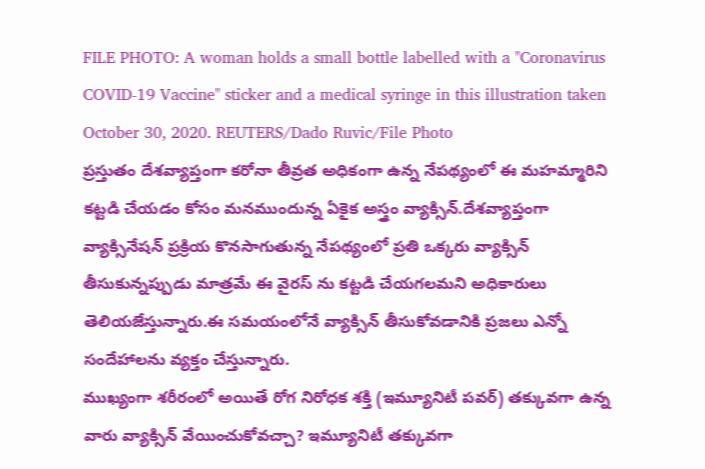FILE PHOTO: A woman holds a small bottle labelled with a "Coronavirus COVID-19 Vaccine" sticker and a medical syringe in this illustration taken October 30, 2020. REUTERS/Dado Ruvic/File Photo
ప్రస్తుతం దేశవ్యాప్తంగా కరోనా తీవ్రత అధికంగా ఉన్న నేపథ్యంలో ఈ మహమ్మారిని కట్టడి చేయడం కోసం మనముందున్న ఏకైక అస్త్రం వ్యాక్సిన్.దేశవ్యాప్తంగా వ్యాక్సినేషన్ ప్రక్రియ కొనసాగుతున్న నేపథ్యంలో ప్రతి ఒక్కరు వ్యాక్సిన్ తీసుకున్నప్పుడు మాత్రమే ఈ వైరస్ ను కట్టడి చేయగలమని అధికారులు తెలియజేస్తున్నారు.ఈ సమయంలోనే వ్యాక్సిన్ తీసుకోవడానికి ప్రజలు ఎన్నో సందేహాలను వ్యక్తం చేస్తున్నారు.
ముఖ్యంగా శరీరంలో అయితే రోగ నిరోధక శక్తి (ఇమ్యూనిటీ పవర్) తక్కువగా ఉన్న వారు వ్యాక్సిన్ వేయించుకోవచ్చా? ఇమ్యూనిటీ తక్కువగా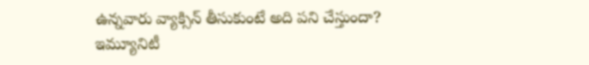ఉన్నవారు వ్యాక్సిన్ తీసుకుంటే అది పని చేస్తుందా? ఇమ్యూనిటీ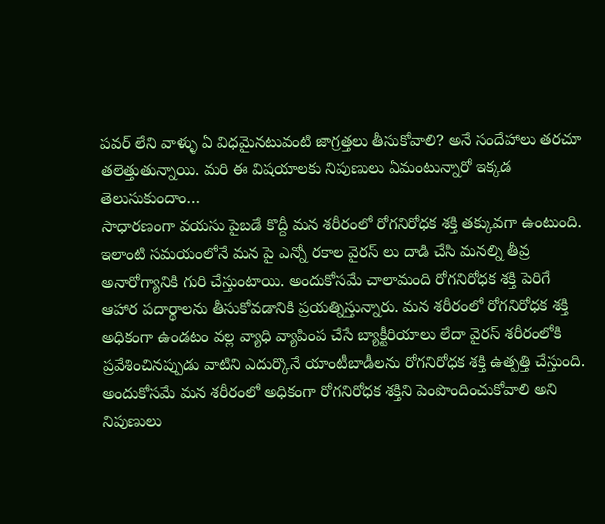పవర్ లేని వాళ్ళు ఏ విధమైనటువంటి జాగ్రత్తలు తీసుకోవాలి? అనే సందేహాలు తరచూ తలెత్తుతున్నాయి. మరి ఈ విషయాలకు నిపుణులు ఏమంటున్నారో ఇక్కడ తెలుసుకుందాం…
సాధారణంగా వయసు పైబడే కొద్దీ మన శరీరంలో రోగనిరోధక శక్తి తక్కువగా ఉంటుంది. ఇలాంటి సమయంలోనే మన పై ఎన్నో రకాల వైరస్ లు దాడి చేసి మనల్ని తీవ్ర అనారోగ్యానికి గురి చేస్తుంటాయి. అందుకోసమే చాలామంది రోగనిరోధక శక్తి పెరిగే ఆహార పదార్థాలను తీసుకోవడానికి ప్రయత్నిస్తున్నారు. మన శరీరంలో రోగనిరోధక శక్తి అధికంగా ఉండటం వల్ల వ్యాధి వ్యాపింప చేసే బ్యాక్టీరియాలు లేదా వైరస్ శరీరంలోకి ప్రవేశించినప్పుడు వాటిని ఎదుర్కొనే యాంటీబాడీలను రోగనిరోధక శక్తి ఉత్పత్తి చేస్తుంది. అందుకోసమే మన శరీరంలో అధికంగా రోగనిరోధక శక్తిని పెంపొందించుకోవాలి అని నిపుణులు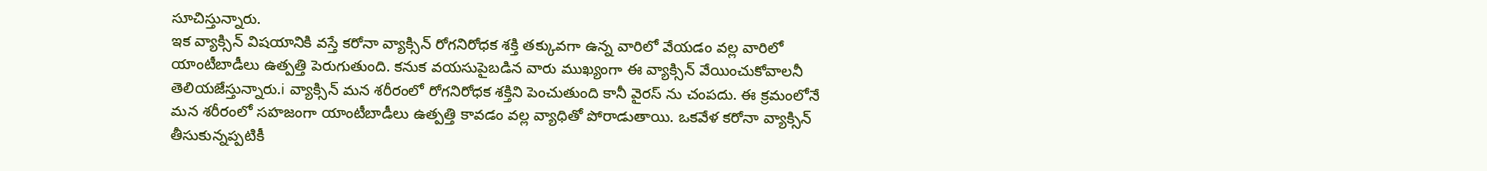సూచిస్తున్నారు.
ఇక వ్యాక్సిన్ విషయానికి వస్తే కరోనా వ్యాక్సిన్ రోగనిరోధక శక్తి తక్కువగా ఉన్న వారిలో వేయడం వల్ల వారిలో యాంటీబాడీలు ఉత్పత్తి పెరుగుతుంది. కనుక వయసుపైబడిన వారు ముఖ్యంగా ఈ వ్యాక్సిన్ వేయించుకోవాలనీ తెలియజేస్తున్నారు.i వ్యాక్సిన్ మన శరీరంలో రోగనిరోధక శక్తిని పెంచుతుంది కానీ వైరస్ ను చంపదు. ఈ క్రమంలోనే మన శరీరంలో సహజంగా యాంటీబాడీలు ఉత్పత్తి కావడం వల్ల వ్యాధితో పోరాడుతాయి. ఒకవేళ కరోనా వ్యాక్సిన్ తీసుకున్నప్పటికీ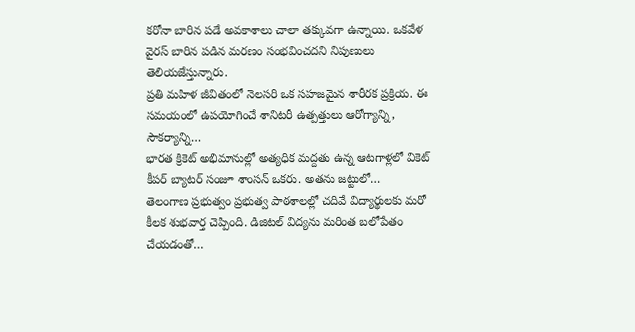కరోనా బారిన పడే అవకాశాలు చాలా తక్కువగా ఉన్నాయి. ఒకవేళ వైరస్ బారిన పడిన మరణం సంభవించదని నిపుణులు తెలియజేస్తున్నారు.
ప్రతి మహిళ జీవితంలో నెలసరి ఒక సహజమైన శారీరక ప్రక్రియ. ఈ సమయంలో ఉపయోగించే శానిటరీ ఉత్పత్తులు ఆరోగ్యాన్ని, సౌకర్యాన్ని…
భారత క్రికెట్ అభిమానుల్లో అత్యధిక మద్దతు ఉన్న ఆటగాళ్లలో వికెట్ కీపర్ బ్యాటర్ సంజూ శాంసన్ ఒకరు. అతను జట్టులో…
తెలంగాణ ప్రభుత్వం ప్రభుత్వ పాఠశాలల్లో చదివే విద్యార్థులకు మరో కీలక శుభవార్త చెప్పింది. డిజిటల్ విద్యను మరింత బలోపేతం చేయడంతో…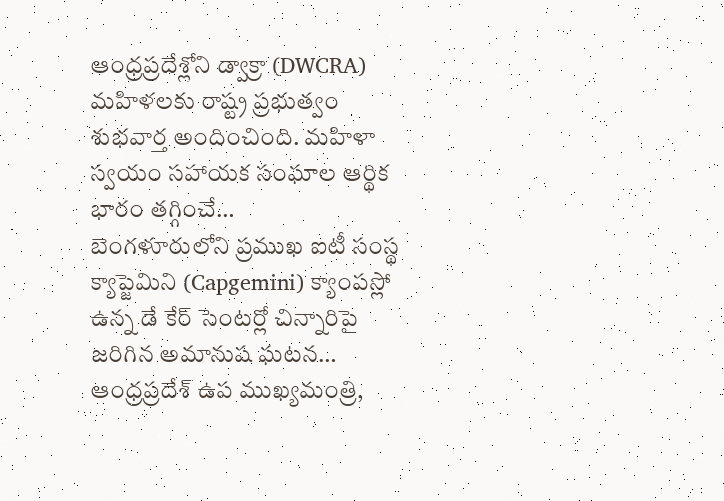ఆంధ్రప్రదేశ్లోని డ్వాక్రా (DWCRA) మహిళలకు రాష్ట్ర ప్రభుత్వం శుభవార్త అందించింది. మహిళా స్వయం సహాయక సంఘాల ఆర్థిక భారం తగ్గించే…
బెంగళూరులోని ప్రముఖ ఐటీ సంస్థ క్యాప్జెమిని (Capgemini) క్యాంపస్లో ఉన్న డే కేర్ సెంటర్లో చిన్నారిపై జరిగిన అమానుష ఘటన…
ఆంధ్రప్రదేశ్ ఉప ముఖ్యమంత్రి,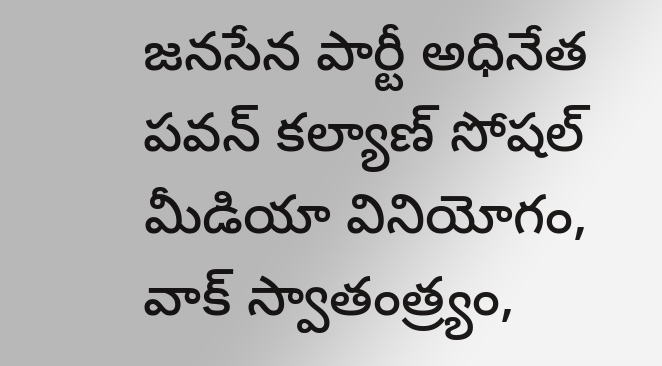జనసేన పార్టీ అధినేత పవన్ కల్యాణ్ సోషల్ మీడియా వినియోగం, వాక్ స్వాతంత్ర్యం,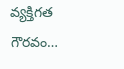వ్యక్తిగత గౌరవం…